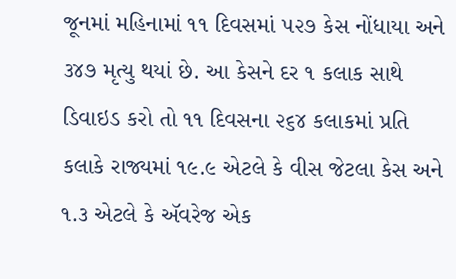જૂનમાં મહિનામાં ૧૧ દિવસમાં ૫૨૭ કેસ નોંધાયા અને ૩૪૭ મૃત્યુ થયાં છે. આ કેસને દર ૧ કલાક સાથે ડિવાઇડ કરો તો ૧૧ દિવસના ૨૬૪ કલાકમાં પ્રતિ કલાકે રાજ્યમાં ૧૯.૯ એટલે કે વીસ જેટલા કેસ અને ૧.૩ એટલે કે ઍવરેજ એક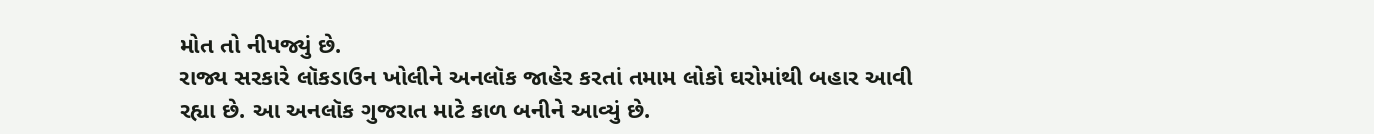મોત તો નીપજ્યું છે.
રાજ્ય સરકારે લૉકડાઉન ખોલીને અનલૉક જાહેર કરતાં તમામ લોકો ઘરોમાંથી બહાર આવી રહ્યા છે. આ અનલૉક ગુજરાત માટે કાળ બનીને આવ્યું છે.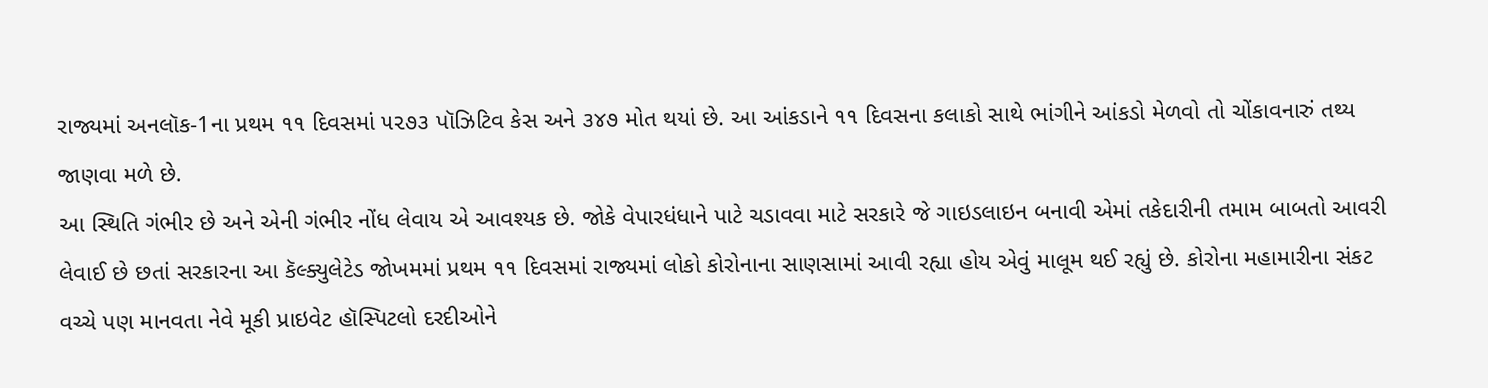રાજ્યમાં અનલૉક-1ના પ્રથમ ૧૧ દિવસમાં ૫૨૭૩ પૉઝિટિવ કેસ અને ૩૪૭ મોત થયાં છે. આ આંકડાને ૧૧ દિવસના કલાકો સાથે ભાંગીને આંકડો મેળવો તો ચોંકાવનારું તથ્ય જાણવા મળે છે.
આ સ્થિતિ ગંભીર છે અને એની ગંભીર નોંધ લેવાય એ આવશ્યક છે. જોકે વેપારધંધાને પાટે ચડાવવા માટે સરકારે જે ગાઇડલાઇન બનાવી એમાં તકેદારીની તમામ બાબતો આવરી લેવાઈ છે છતાં સરકારના આ કૅલ્ક્યુલેટેડ જોખમમાં પ્રથમ ૧૧ દિવસમાં રાજ્યમાં લોકો કોરોનાના સાણસામાં આવી રહ્યા હોય એવું માલૂમ થઈ રહ્યું છે. કોરોના મહામારીના સંકટ વચ્ચે પણ માનવતા નેવે મૂકી પ્રાઇવેટ હૉસ્પિટલો દરદીઓને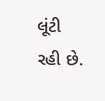લૂંટી રહી છે.